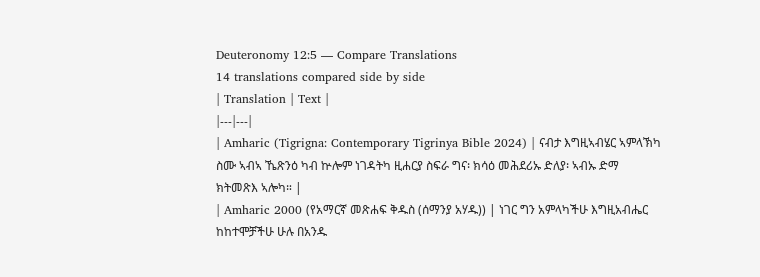Deuteronomy 12:5 — Compare Translations
14 translations compared side by side
| Translation | Text |
|---|---|
| Amharic (Tigrigna: Contemporary Tigrinya Bible 2024) | ናብታ እግዚኣብሄር ኣምላኽካ ስሙ ኣብኣ ኼጽንዕ ካብ ኵሎም ነገዳትካ ዚሐርያ ስፍራ ግና፡ ክሳዕ መሕደሪኡ ድለያ፡ ኣብኡ ድማ ክትመጽእ ኣሎካ። |
| Amharic 2000 (የአማርኛ መጽሐፍ ቅዱስ (ሰማንያ አሃዱ)) | ነገር ግን አምላካችሁ እግዚአብሔር ከከተሞቻችሁ ሁሉ በአንዱ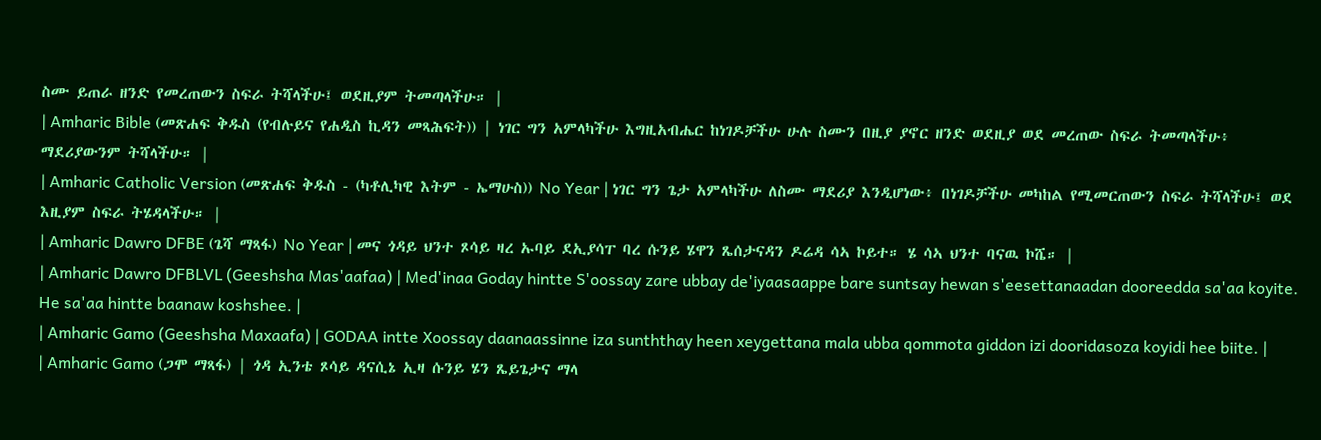ስሙ ይጠራ ዘንድ የመረጠውን ስፍራ ትሻላችሁ፤ ወደዚያም ትመጣላችሁ። |
| Amharic Bible (መጽሐፍ ቅዱስ (የብሉይና የሐዲስ ኪዳን መጻሕፍት)) | ነገር ግን አምላካችሁ እግዚአብሔር ከነገዶቻችሁ ሁሉ ስሙን በዚያ ያኖር ዘንድ ወደዚያ ወደ መረጠው ስፍራ ትመጣላችሁ፥ ማደሪያውንም ትሻላችሁ። |
| Amharic Catholic Version (መጽሐፍ ቅዱስ - (ካቶሊካዊ እትም - ኤማሁስ)) No Year | ነገር ግን ጌታ አምላካችሁ ለስሙ ማደሪያ እንዲሆነው፥ በነገዶቻችሁ መካከል የሚመርጠውን ስፍራ ትሻላችሁ፤ ወደ እዚያም ስፍራ ትሄዳላችሁ። |
| Amharic Dawro DFBE (ጌሻ ማጻፋ) No Year | መና ጎዳይ ህንተ ጾሳይ ዛረ ኡባይ ደኢያሳፐ ባረ ሱንይ ሄዋን ጼሰታናዳን ዶሬዳ ሳኣ ኮይተ። ሄ ሳኣ ህንተ ባናዉ ኮሼ። |
| Amharic Dawro DFBLVL (Geeshsha Mas'aafaa) | Med'inaa Goday hintte S'oossay zare ubbay de'iyaasaappe bare suntsay hewan s'eesettanaadan dooreedda sa'aa koyite. He sa'aa hintte baanaw koshshee. |
| Amharic Gamo (Geeshsha Maxaafa) | GODAA intte Xoossay daanaassinne iza sunththay heen xeygettana mala ubba qommota giddon izi dooridasoza koyidi hee biite. |
| Amharic Gamo (ጋሞ ማጻፋ) | ጎዳ ኢንቴ ጾሳይ ዳናሲኔ ኢዛ ሱንይ ሄን ጼይጌታና ማላ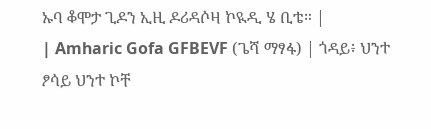ኡባ ቆሞታ ጊዶን ኢዚ ዶሪዳሶዛ ኮዪዲ ሄ ቢቴ። |
| Amharic Gofa GFBEVF (ጌሻ ማፃፋ) | ጎዳይ፥ ህንተ ፆሳይ ህንተ ኮቸ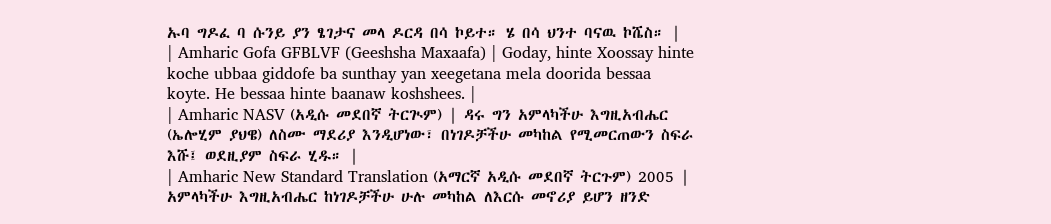ኡባ ግዶፈ ባ ሱንይ ያን ፄገታና መላ ዶርዳ በሳ ኮይተ። ሄ በሳ ህንተ ባናዉ ኮሼስ። |
| Amharic Gofa GFBLVF (Geeshsha Maxaafa) | Goday, hinte Xoossay hinte koche ubbaa giddofe ba sunthay yan xeegetana mela doorida bessaa koyte. He bessaa hinte baanaw koshshees. |
| Amharic NASV (አዲሱ መደበኛ ትርጒም) | ዳሩ ግን አምላካችሁ እግዚአብሔር (ኤሎሂም ያህዌ) ለስሙ ማደሪያ እንዲሆነው፣ በነገዶቻችሁ መካከል የሚመርጠውን ስፍራ እሹ፤ ወደዚያም ስፍራ ሂዱ። |
| Amharic New Standard Translation (አማርኛ አዲሱ መደበኛ ትርጉም) 2005 | አምላካችሁ እግዚአብሔር ከነገዶቻችሁ ሁሉ መካከል ለእርሱ መኖሪያ ይሆን ዘንድ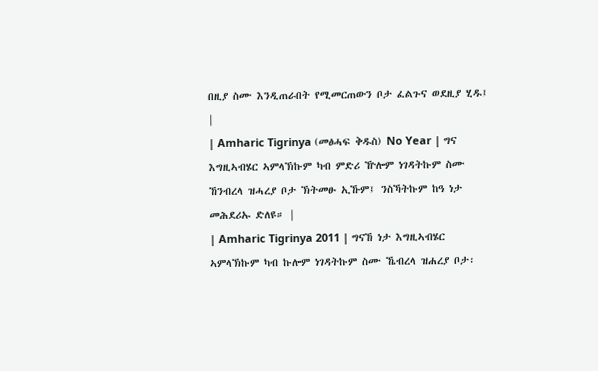በዚያ ስሙ እንዲጠራበት የሚመርጠውን ቦታ ፈልጉና ወደዚያ ሂዱ፤ |
| Amharic Tigrinya (መፅሓፍ ቅዱስ) No Year | ግና እግዚኣብሄር ኣምላኽኩም ካብ ምድሪ ዅሎም ነገዳትኩም ስሙ ኸንብረላ ዝሓረያ ቦታ ኽትመፁ ኢኹም፤ ንስኻትኩም ከዓ ነታ መሕደሪኡ ድለዩ። |
| Amharic Tigrinya 2011 | ግናኸ ነታ እግዚኣብሄር ኣምላኽኩም ካብ ኩሎም ነገዳትኩም ስሙ ኼብረላ ዝሐረያ ቦታ፡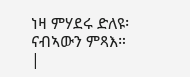ነዛ ምሃደሩ ድለዩ፡ ናብኣውን ምጻእ። |